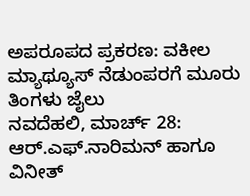ಅಪರೂಪದ ಪ್ರಕರಣ: ವಕೀಲ ಮ್ಯಾಥ್ಯೂಸ್ ನೆಡುಂಪರಗೆ ಮೂರು ತಿಂಗಳು ಜೈಲು
ನವದೆಹಲಿ, ಮಾರ್ಚ್ 28: ಆರ್.ಎಫ್.ನಾರಿಮನ್ ಹಾಗೂ ವಿನೀತ್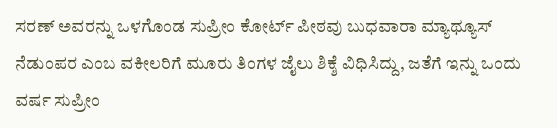ಸರಣ್ ಅವರನ್ನು ಒಳಗೊಂಡ ಸುಪ್ರೀಂ ಕೋರ್ಟ್ ಪೀಠವು ಬುಧವಾರಾ ಮ್ಯಾಥ್ಯೂಸ್ ನೆಡುಂಪರ ಎಂಬ ವಕೀಲರಿಗೆ ಮೂರು ತಿಂಗಳ ಜೈಲು ಶಿಕ್ಶೆ ವಿಧಿಸಿದ್ದು, ಜತೆಗೆ ಇನ್ನು ಒಂದು ವರ್ಷ ಸುಪ್ರೀಂ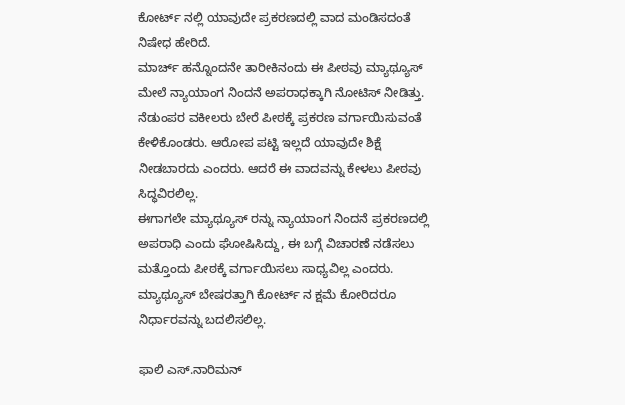ಕೋರ್ಟ್ ನಲ್ಲಿ ಯಾವುದೇ ಪ್ರಕರಣದಲ್ಲಿ ವಾದ ಮಂಡಿಸದಂತೆ ನಿಷೇಧ ಹೇರಿದೆ.
ಮಾರ್ಚ್ ಹನ್ನೊಂದನೇ ತಾರೀಕಿನಂದು ಈ ಪೀಠವು ಮ್ಯಾಥ್ಯೂಸ್ ಮೇಲೆ ನ್ಯಾಯಾಂಗ ನಿಂದನೆ ಅಪರಾಧಕ್ಕಾಗಿ ನೋಟಿಸ್ ನೀಡಿತ್ತು. ನೆಡುಂಪರ ವಕೀಲರು ಬೇರೆ ಪೀಠಕ್ಕೆ ಪ್ರಕರಣ ವರ್ಗಾಯಿಸುವಂತೆ ಕೇಳಿಕೊಂಡರು. ಆರೋಪ ಪಟ್ಟಿ ಇಲ್ಲದೆ ಯಾವುದೇ ಶಿಕ್ಷೆ ನೀಡಬಾರದು ಎಂದರು. ಆದರೆ ಈ ವಾದವನ್ನು ಕೇಳಲು ಪೀಠವು ಸಿದ್ಧವಿರಲಿಲ್ಲ.
ಈಗಾಗಲೇ ಮ್ಯಾಥ್ಯೂಸ್ ರನ್ನು ನ್ಯಾಯಾಂಗ ನಿಂದನೆ ಪ್ರಕರಣದಲ್ಲಿ ಅಪರಾಧಿ ಎಂದು ಘೋಷಿಸಿದ್ದು, ಈ ಬಗ್ಗೆ ವಿಚಾರಣೆ ನಡೆಸಲು ಮತ್ತೊಂದು ಪೀಠಕ್ಕೆ ವರ್ಗಾಯಿಸಲು ಸಾಧ್ಯವಿಲ್ಲ ಎಂದರು. ಮ್ಯಾಥ್ಯೂಸ್ ಬೇಷರತ್ತಾಗಿ ಕೋರ್ಟ್ ನ ಕ್ಷಮೆ ಕೋರಿದರೂ ನಿರ್ಧಾರವನ್ನು ಬದಲಿಸಲಿಲ್ಲ.

ಫಾಲಿ ಎಸ್.ನಾರಿಮನ್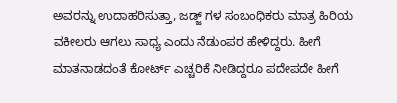ಅವರನ್ನು ಉದಾಹರಿಸುತ್ತಾ, ಜಡ್ಜ್ ಗಳ ಸಂಬಂಧಿಕರು ಮಾತ್ರ ಹಿರಿಯ ವಕೀಲರು ಆಗಲು ಸಾಧ್ಯ ಎಂದು ನೆಡುಂಪರ ಹೇಳಿದ್ದರು. ಹೀಗೆ ಮಾತನಾಡದಂತೆ ಕೋರ್ಟ್ ಎಚ್ಚರಿಕೆ ನೀಡಿದ್ದರೂ ಪದೇಪದೇ ಹೀಗೆ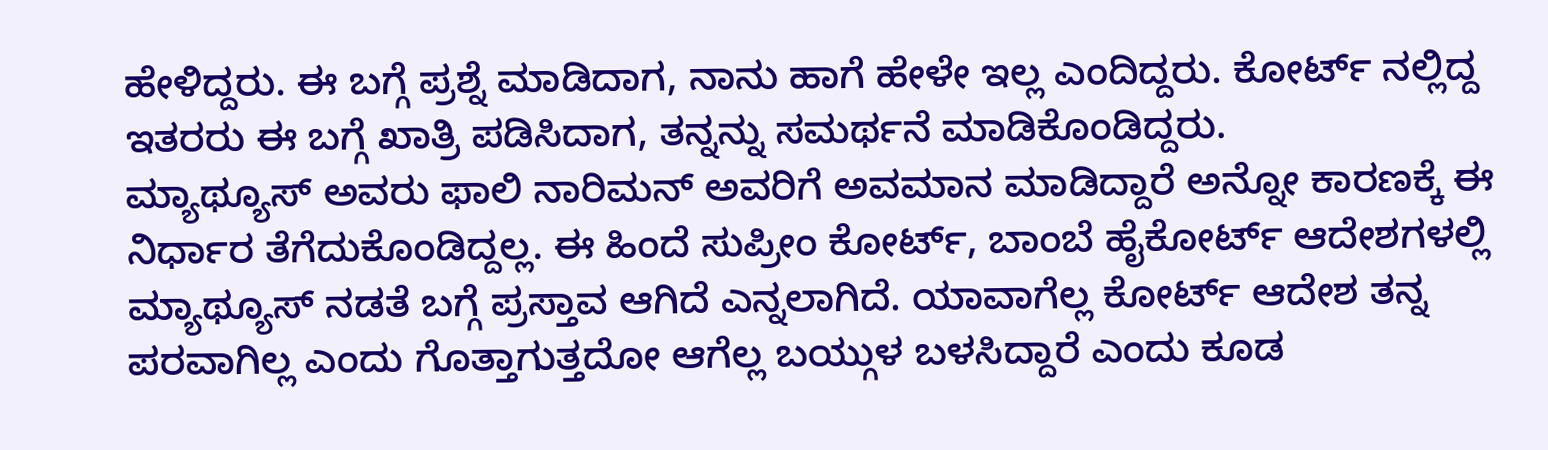ಹೇಳಿದ್ದರು. ಈ ಬಗ್ಗೆ ಪ್ರಶ್ನೆ ಮಾಡಿದಾಗ, ನಾನು ಹಾಗೆ ಹೇಳೇ ಇಲ್ಲ ಎಂದಿದ್ದರು. ಕೋರ್ಟ್ ನಲ್ಲಿದ್ದ ಇತರರು ಈ ಬಗ್ಗೆ ಖಾತ್ರಿ ಪಡಿಸಿದಾಗ, ತನ್ನನ್ನು ಸಮರ್ಥನೆ ಮಾಡಿಕೊಂಡಿದ್ದರು.
ಮ್ಯಾಥ್ಯೂಸ್ ಅವರು ಫಾಲಿ ನಾರಿಮನ್ ಅವರಿಗೆ ಅವಮಾನ ಮಾಡಿದ್ದಾರೆ ಅನ್ನೋ ಕಾರಣಕ್ಕೆ ಈ ನಿರ್ಧಾರ ತೆಗೆದುಕೊಂಡಿದ್ದಲ್ಲ. ಈ ಹಿಂದೆ ಸುಪ್ರೀಂ ಕೋರ್ಟ್, ಬಾಂಬೆ ಹೈಕೋರ್ಟ್ ಆದೇಶಗಳಲ್ಲಿ ಮ್ಯಾಥ್ಯೂಸ್ ನಡತೆ ಬಗ್ಗೆ ಪ್ರಸ್ತಾವ ಆಗಿದೆ ಎನ್ನಲಾಗಿದೆ. ಯಾವಾಗೆಲ್ಲ ಕೋರ್ಟ್ ಆದೇಶ ತನ್ನ ಪರವಾಗಿಲ್ಲ ಎಂದು ಗೊತ್ತಾಗುತ್ತದೋ ಆಗೆಲ್ಲ ಬಯ್ಗುಳ ಬಳಸಿದ್ದಾರೆ ಎಂದು ಕೂಡ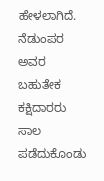ಹೇಳಲಾಗಿದೆ.
ನೆಡುಂಪರ ಅವರ ಬಹುತೇಕ ಕಕ್ಷಿದಾರರು ಸಾಲ ಪಡೆದುಕೊಂಡು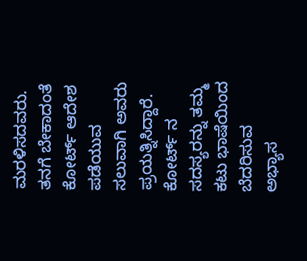ಮರಳಿಸದವರು. ತನಗೆ ಬೇಕಾದಂತೆ ಕೋರ್ಟ್ ಆದೇಶ ಪಡೆಯುವ ಸಲುವಾಗಿ ಅವರು ಪ್ರಯತ್ನಿಸಿದ್ದಾರೆ. ಕೋರ್ಟ್ ನ ಸದಸ್ಯರನ್ನು ತಮ್ಮ ಕಟು ಭಾಷೆಯಿಂದ ಬೆದರಿಸುವ ಅಭ್ಯಾಸ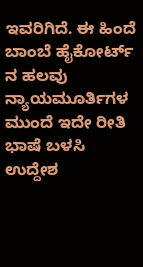ಇವರಿಗಿದೆ. ಈ ಹಿಂದೆ ಬಾಂಬೆ ಹೈಕೋರ್ಟ್ ನ ಹಲವು ನ್ಯಾಯಮೂರ್ತಿಗಳ ಮುಂದೆ ಇದೇ ರೀತಿ ಭಾಷೆ ಬಳಸಿ ಉದ್ದೇಶ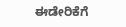ಈಡೇರಿಕೆಗೆ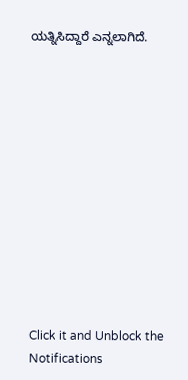ಯತ್ನಿಸಿದ್ದಾರೆ ಎನ್ನಲಾಗಿದೆ.












Click it and Unblock the Notifications